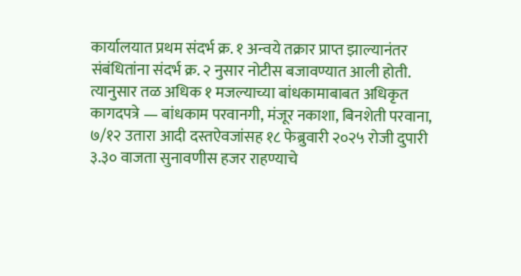कार्यालयात प्रथम संदर्भ क्र. १ अन्वये तक्रार प्राप्त झाल्यानंतर संबंधितांना संदर्भ क्र. २ नुसार नोटीस बजावण्यात आली होती. त्यानुसार तळ अधिक १ मजल्याच्या बांधकामाबाबत अधिकृत कागदपत्रे — बांधकाम परवानगी, मंजूर नकाशा, बिनशेती परवाना, ७/१२ उतारा आदी दस्तऐवजांसह १८ फेब्रुवारी २०२५ रोजी दुपारी ३.३० वाजता सुनावणीस हजर राहण्याचे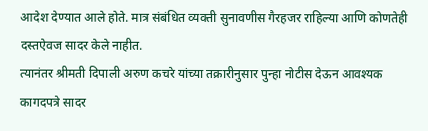आदेश देण्यात आले होते. मात्र संबंधित व्यक्ती सुनावणीस गैरहजर राहिल्या आणि कोणतेही दस्तऐवज सादर केले नाहीत.
त्यानंतर श्रीमती दिपाली अरुण कचरे यांच्या तक्रारीनुसार पुन्हा नोटीस देऊन आवश्यक कागदपत्रे सादर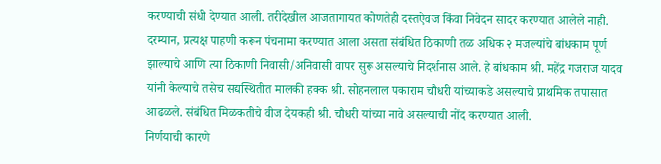करण्याची संधी देण्यात आली. तरीदेखील आजतागायत कोणतेही दस्तऐवज किंवा निवेदन सादर करण्यात आलेले नाही.
दरम्यान, प्रत्यक्ष पाहणी करून पंचनामा करण्यात आला असता संबंधित ठिकाणी तळ अधिक २ मजल्यांचे बांधकाम पूर्ण झाल्याचे आणि त्या ठिकाणी निवासी/अनिवासी वापर सुरू असल्याचे निदर्शनास आले. हे बांधकाम श्री. महेंद्र गजराज यादव यांनी केल्याचे तसेच सद्यस्थितीत मालकी हक्क श्री. सोहनलाल पकाराम चौधरी यांच्याकडे असल्याचे प्राथमिक तपासात आढळले. संबंधित मिळकतीचे वीज देयकही श्री. चौधरी यांच्या नावे असल्याची नोंद करण्यात आली.
निर्णयाची कारणे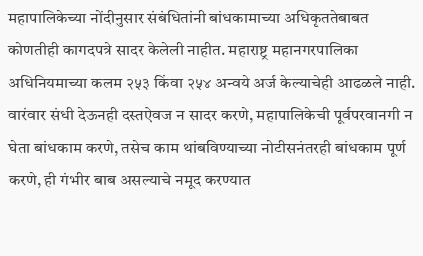महापालिकेच्या नोंदीनुसार संबंधितांनी बांधकामाच्या अधिकृततेबाबत कोणतीही कागदपत्रे सादर केलेली नाहीत. महाराष्ट्र महानगरपालिका अधिनियमाच्या कलम २५३ किंवा २५४ अन्वये अर्ज केल्याचेही आढळले नाही. वारंवार संधी देऊनही दस्तऐवज न सादर करणे, महापालिकेची पूर्वपरवानगी न घेता बांधकाम करणे, तसेच काम थांबविण्याच्या नोटीसनंतरही बांधकाम पूर्ण करणे, ही गंभीर बाब असल्याचे नमूद करण्यात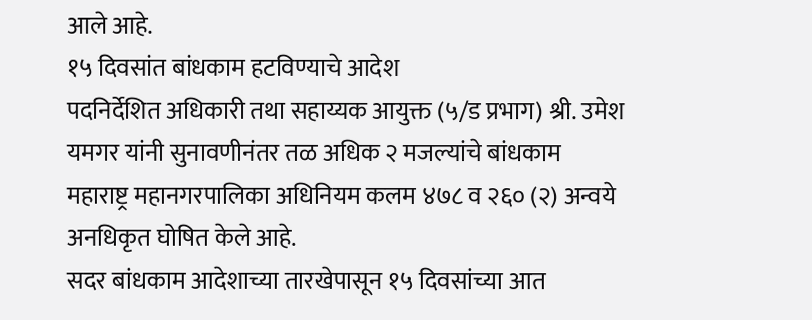आले आहे.
१५ दिवसांत बांधकाम हटविण्याचे आदेश
पदनिर्देशित अधिकारी तथा सहाय्यक आयुक्त (५/ड प्रभाग) श्री. उमेश यमगर यांनी सुनावणीनंतर तळ अधिक २ मजल्यांचे बांधकाम महाराष्ट्र महानगरपालिका अधिनियम कलम ४७८ व २६० (२) अन्वये अनधिकृत घोषित केले आहे.
सदर बांधकाम आदेशाच्या तारखेपासून १५ दिवसांच्या आत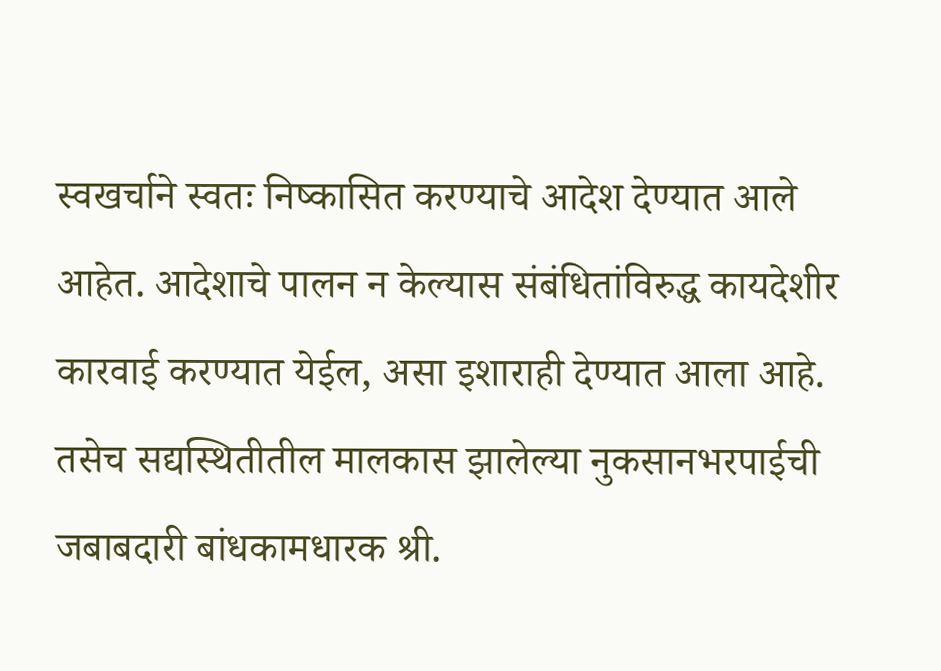स्वखर्चाने स्वतः निष्कासित करण्याचे आदेश देण्यात आले आहेत. आदेशाचे पालन न केल्यास संबंधितांविरुद्ध कायदेशीर कारवाई करण्यात येईल, असा इशाराही देण्यात आला आहे. तसेच सद्यस्थितीतील मालकास झालेल्या नुकसानभरपाईची जबाबदारी बांधकामधारक श्री.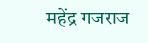महेंद्र गजराज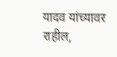यादव यांच्यावर राहील,